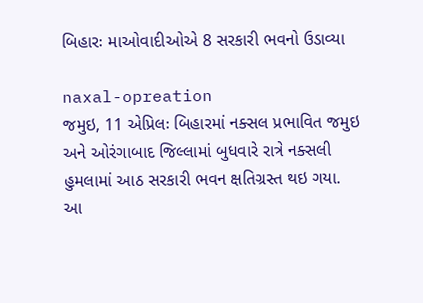બિહારઃ માઓવાદીઓએ 8 સરકારી ભવનો ઉડાવ્યા

naxal-opreation
જમુઇ, 11 એપ્રિલઃ બિહારમાં નક્સલ પ્રભાવિત જમુઇ અને ઓરંગાબાદ જિલ્લામાં બુધવારે રાત્રે નક્સલી હુમલામાં આઠ સરકારી ભવન ક્ષતિગ્રસ્ત થઇ ગયા. આ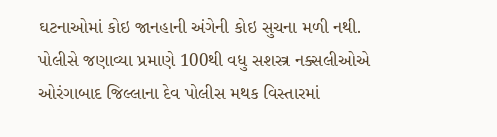ઘટનાઓમાં કોઇ જાનહાની અંગેની કોઇ સુચના મળી નથી. પોલીસે જણાવ્યા પ્રમાણે 100થી વધુ સશસ્ત્ર નક્સલીઓએ ઓરંગાબાદ જિલ્લાના દેવ પોલીસ મથક વિસ્તારમાં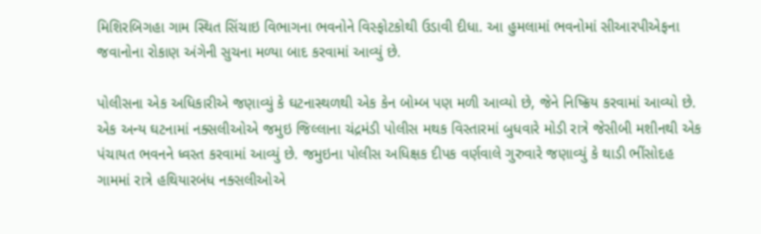મિશિરબિગહા ગામ સ્થિત સિંચાઇ વિભાગના ભવનોને વિસ્ફોટકોથી ઉડાવી દીધા. આ હુમલામાં ભવનોમાં સીઆરપીએફના જવાનોના રોકાણ અંગેની સુચના મળ્યા બાદ કરવામાં આવ્યું છે.

પોલીસના એક અધિકારીએ જણાવ્યું કે ઘટનાસ્થળથી એક કેન બોમ્બ પણ મળી આવ્યો છે, જેને નિષ્ક્રિય કરવામાં આવ્યો છે. એક અન્ય ઘટનામાં નક્સલીઓએ જમુઇ જિલ્લાના ચંદ્રમંડી પોલીસ મથક વિસ્તારમાં બુધવારે મોડી રાત્રે જેસીબી મશીનથી એક પંચાયત ભવનને ધ્વસ્ત કરવામાં આવ્યું છે. જમુઇના પોલીસ અધિક્ષક દીપક વર્ણવાલે ગુરુવારે જણાવ્યું કે થાડી ભીંસોદહ ગામમાં રાત્રે હથિયારબંધ નક્સલીઓએ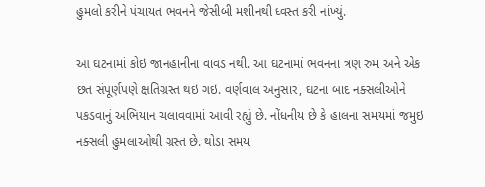હુમલો કરીને પંચાયત ભવનને જેસીબી મશીનથી ધ્વસ્ત કરી નાંખ્યું.

આ ઘટનામાં કોઇ જાનહાનીના વાવડ નથી. આ ઘટનામાં ભવનના ત્રણ રુમ અને એક છત સંપૂર્ણપણે ક્ષતિગ્રસ્ત થઇ ગઇ. વર્ણવાલ અનુસાર, ઘટના બાદ નક્સલીઓને પકડવાનું અભિયાન ચલાવવામાં આવી રહ્યું છે. નોંધનીય છે કે હાલના સમયમાં જમુઇ નક્સલી હુમલાઓથી ગ્રસ્ત છે. થોડા સમય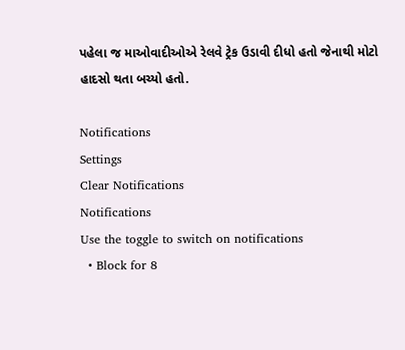પહેલા જ માઓવાદીઓએ રેલવે ટ્રેક ઉડાવી દીધો હતો જેનાથી મોટો હાદસો થતા બચ્યો હતો.

Notifications
Settings
Clear Notifications
Notifications
Use the toggle to switch on notifications
  • Block for 8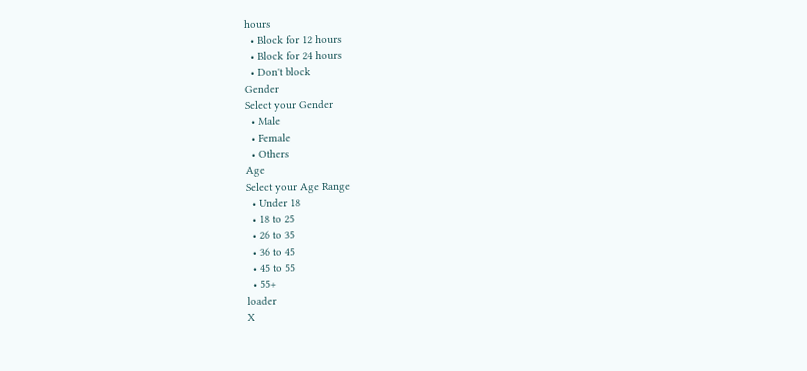hours
  • Block for 12 hours
  • Block for 24 hours
  • Don't block
Gender
Select your Gender
  • Male
  • Female
  • Others
Age
Select your Age Range
  • Under 18
  • 18 to 25
  • 26 to 35
  • 36 to 45
  • 45 to 55
  • 55+
loader
X